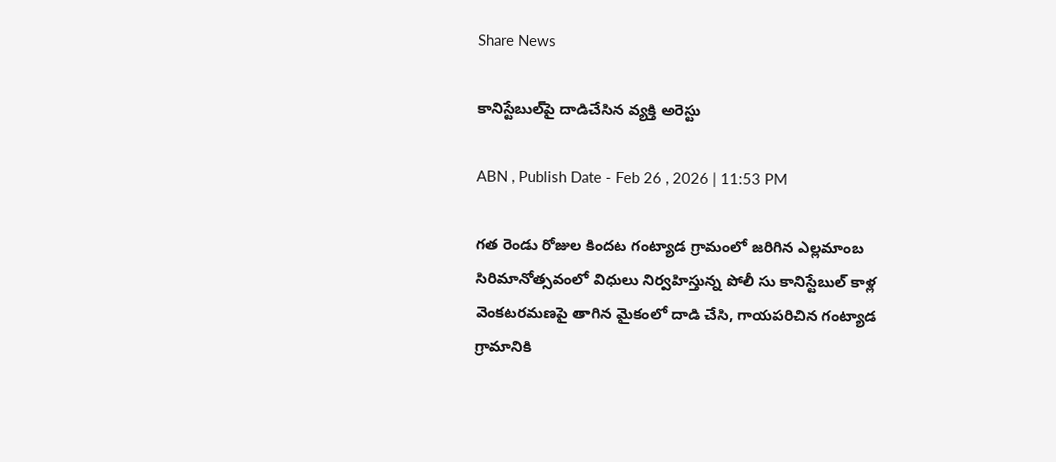Share News

కానిస్టేబుల్‌పై దాడిచేసిన వ్యక్తి అరెస్టు

ABN , Publish Date - Feb 26 , 2026 | 11:53 PM

గత రెండు రోజుల కిందట గంట్యాడ గ్రామంలో జరిగిన ఎల్లమాంబ సిరిమానోత్సవంలో విధులు నిర్వహిస్తున్న పోలీ సు కానిస్టేబుల్‌ కాళ్ల వెంకటరమణపై తాగిన మైకంలో దాడి చేసి, గాయపరిచిన గంట్యాడ గ్రామానికి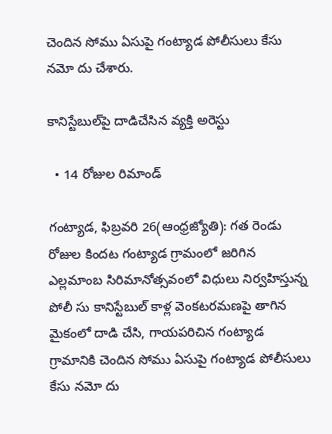చెందిన సోము ఏసుపై గంట్యాడ పోలీసులు కేసు నమో దు చేశారు.

కానిస్టేబుల్‌పై దాడిచేసిన వ్యక్తి అరెస్టు

  • 14 రోజుల రిమాండ్‌

గంట్యాడ, ఫిబ్రవరి 26(ఆంధ్రజ్యోతి): గత రెండు రోజుల కిందట గంట్యాడ గ్రామంలో జరిగిన ఎల్లమాంబ సిరిమానోత్సవంలో విధులు నిర్వహిస్తున్న పోలీ సు కానిస్టేబుల్‌ కాళ్ల వెంకటరమణపై తాగిన మైకంలో దాడి చేసి, గాయపరిచిన గంట్యాడ గ్రామానికి చెందిన సోము ఏసుపై గంట్యాడ పోలీసులు కేసు నమో దు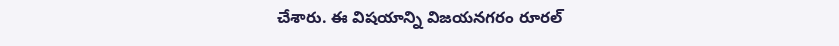చేశారు. ఈ విషయాన్ని విజయనగరం రూరల్‌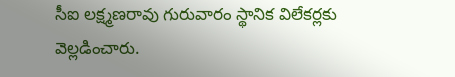సీఐ లక్ష్మణరావు గురువారం స్థానిక విలేకర్లకు వెల్లడించారు.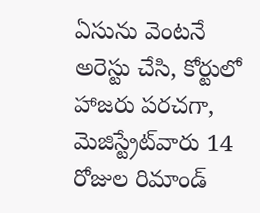ఏసును వెంటనే అరెస్టు చేసి, కోర్టులో హాజరు పరచగా, మెజిస్ట్రేట్‌వారు 14 రోజుల రిమాండ్‌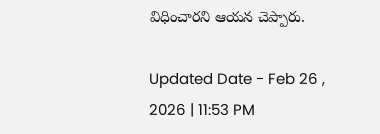విధించారని ఆయన చెప్పారు.

Updated Date - Feb 26 , 2026 | 11:53 PM